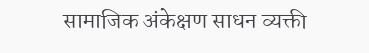सामाजिक अंकेक्षण साधन व्यक्ती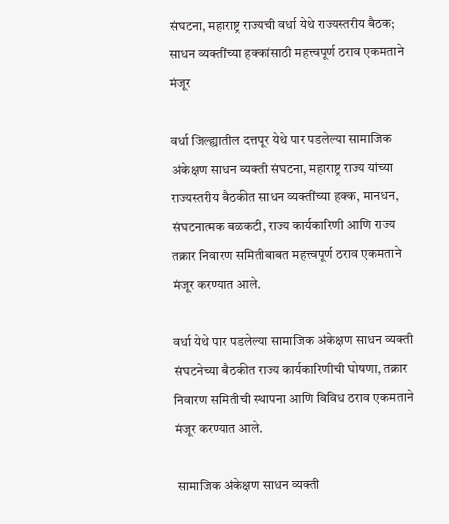संघटना, महाराष्ट्र राज्यची वर्धा येथे राज्यस्तरीय बैठक; साधन व्यक्तींच्या हक्कांसाठी महत्त्वपूर्ण ठराव एकमताने मंजूर

वर्धा जिल्ह्यातील दत्तपूर येथे पार पडलेल्या सामाजिक अंकेक्षण साधन व्यक्ती संघटना, महाराष्ट्र राज्य यांच्या राज्यस्तरीय बैठकीत साधन व्यक्तींच्या हक्क, मानधन, संघटनात्मक बळकटी, राज्य कार्यकारिणी आणि राज्य तक्रार निवारण समितीबाबत महत्त्वपूर्ण ठराव एकमताने मंजूर करण्यात आले.

वर्धा येथे पार पडलेल्या सामाजिक अंकेक्षण साधन व्यक्ती संघटनेच्या बैठकीत राज्य कार्यकारिणीची घोषणा, तक्रार निवारण समितीची स्थापना आणि विविध ठराव एकमताने मंजूर करण्यात आले.

 सामाजिक अंकेक्षण साधन व्यक्ती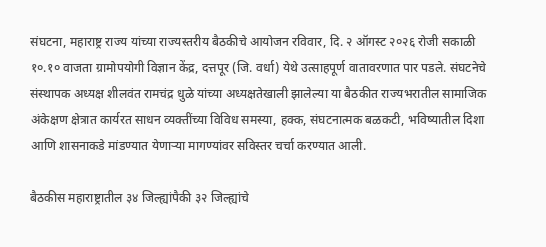संघटना, महाराष्ट्र राज्य यांच्या राज्यस्तरीय बैठकीचे आयोजन रविवार, दि. २ ऑगस्ट २०२६ रोजी सकाळी १०.१० वाजता ग्रामोपयोगी विज्ञान केंद्र, दत्तपूर (जि. वर्धा) येथे उत्साहपूर्ण वातावरणात पार पडले. संघटनेचे संस्थापक अध्यक्ष शीलवंत रामचंद्र धुळे यांच्या अध्यक्षतेखाली झालेल्या या बैठकीत राज्यभरातील सामाजिक अंकेक्षण क्षेत्रात कार्यरत साधन व्यक्तींच्या विविध समस्या, हक्क, संघटनात्मक बळकटी, भविष्यातील दिशा आणि शासनाकडे मांडण्यात येणाऱ्या मागण्यांवर सविस्तर चर्चा करण्यात आली.

बैठकीस महाराष्ट्रातील ३४ जिल्ह्यांपैकी ३२ जिल्ह्यांचे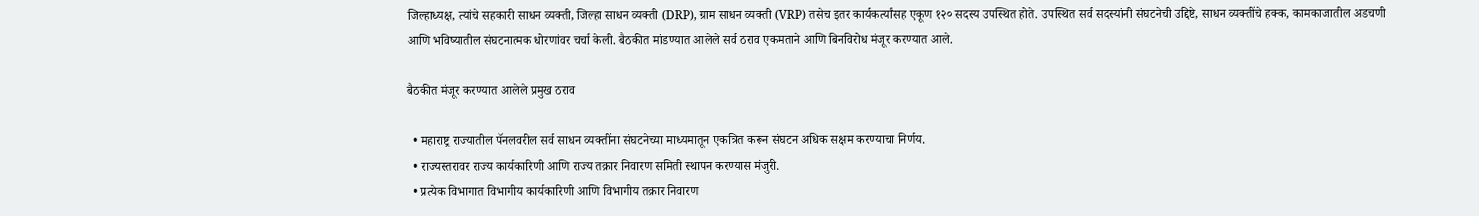जिल्हाध्यक्ष, त्यांचे सहकारी साधन व्यक्ती, जिल्हा साधन व्यक्ती (DRP), ग्राम साधन व्यक्ती (VRP) तसेच इतर कार्यकर्त्यांसह एकूण १२० सदस्य उपस्थित होते. उपस्थित सर्व सदस्यांनी संघटनेची उद्दिष्टे, साधन व्यक्तींचे हक्क, कामकाजातील अडचणी आणि भविष्यातील संघटनात्मक धोरणांवर चर्चा केली. बैठकीत मांडण्यात आलेले सर्व ठराव एकमताने आणि बिनविरोध मंजूर करण्यात आले.

बैठकीत मंजूर करण्यात आलेले प्रमुख ठराव

  • महाराष्ट्र राज्यातील पॅनलवरील सर्व साधन व्यक्तींना संघटनेच्या माध्यमातून एकत्रित करून संघटन अधिक सक्षम करण्याचा निर्णय.
  • राज्यस्तरावर राज्य कार्यकारिणी आणि राज्य तक्रार निवारण समिती स्थापन करण्यास मंजुरी.
  • प्रत्येक विभागात विभागीय कार्यकारिणी आणि विभागीय तक्रार निवारण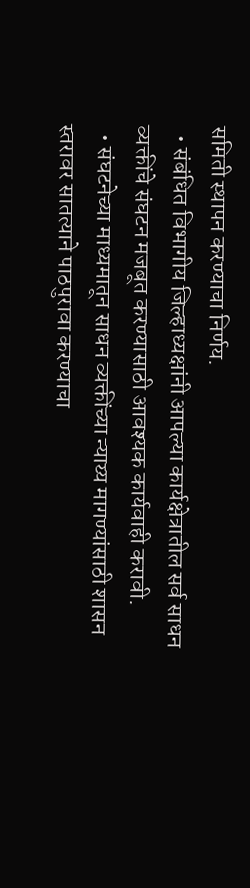समिती स्थापन करण्याचा निर्णय.
  • संबंधित विभागीय जिल्हाध्यक्षांनी आपल्या कार्यक्षेत्रातील सर्व साधन व्यक्तींचे संघटन मजबूत करण्यासाठी आवश्यक कार्यवाही करावी.
  • संघटनेच्या माध्यमातून साधन व्यक्तींच्या न्याय्य मागण्यांसाठी शासन स्तरावर सातत्याने पाठपुरावा करण्याचा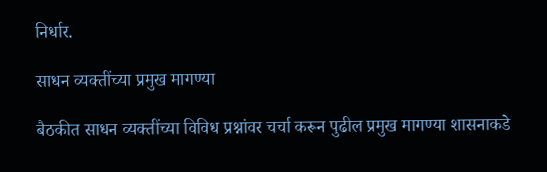निर्धार.

साधन व्यक्तींच्या प्रमुख मागण्या

बैठकीत साधन व्यक्तींच्या विविध प्रश्नांवर चर्चा करून पुढील प्रमुख मागण्या शासनाकडे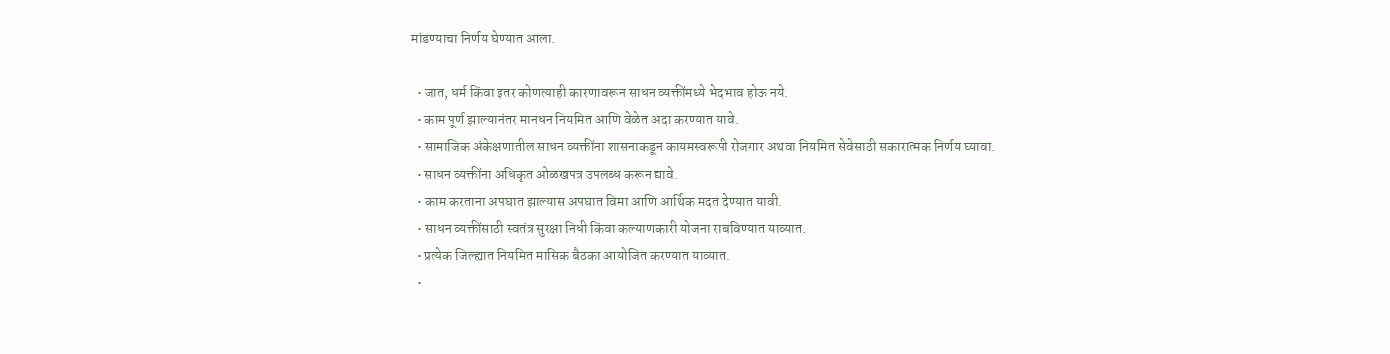मांडण्याचा निर्णय घेण्यात आला.

  • जात, धर्म किंवा इतर कोणत्याही कारणावरून साधन व्यक्तींमध्ये भेदभाव होऊ नये.
  • काम पूर्ण झाल्यानंतर मानधन नियमित आणि वेळेत अदा करण्यात यावे.
  • सामाजिक अंकेक्षणातील साधन व्यक्तींना शासनाकडून कायमस्वरूपी रोजगार अथवा नियमित सेवेसाठी सकारात्मक निर्णय घ्यावा.
  • साधन व्यक्तींना अधिकृत ओळखपत्र उपलब्ध करून द्यावे.
  • काम करताना अपघात झाल्यास अपघात विमा आणि आर्थिक मदत देण्यात यावी.
  • साधन व्यक्तींसाठी स्वतंत्र सुरक्षा निधी किंवा कल्याणकारी योजना राबविण्यात याव्यात.
  • प्रत्येक जिल्ह्यात नियमित मासिक बैठका आयोजित करण्यात याव्यात.
  •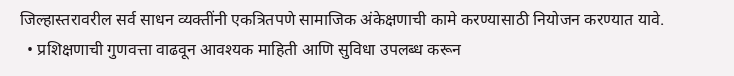जिल्हास्तरावरील सर्व साधन व्यक्तींनी एकत्रितपणे सामाजिक अंकेक्षणाची कामे करण्यासाठी नियोजन करण्यात यावे.
  • प्रशिक्षणाची गुणवत्ता वाढवून आवश्यक माहिती आणि सुविधा उपलब्ध करून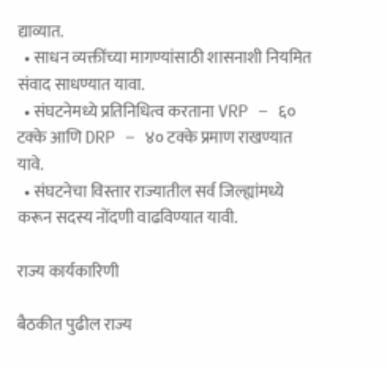द्याव्यात.
  • साधन व्यक्तींच्या मागण्यांसाठी शासनाशी नियमित संवाद साधण्यात यावा.
  • संघटनेमध्ये प्रतिनिधित्व करताना VRP – ६० टक्के आणि DRP – ४० टक्के प्रमाण राखण्यात यावे.
  • संघटनेचा विस्तार राज्यातील सर्व जिल्ह्यांमध्ये करून सदस्य नोंदणी वाढविण्यात यावी.

राज्य कार्यकारिणी

बैठकीत पुढील राज्य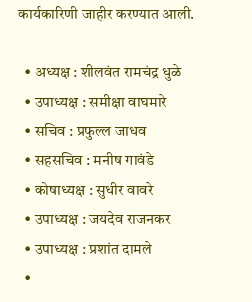कार्यकारिणी जाहीर करण्यात आली.

  • अध्यक्ष : शीलवंत रामचंद्र धुळे
  • उपाध्यक्ष : समीक्षा वाघमारे
  • सचिव : प्रफुल्ल जाधव
  • सहसचिव : मनीष गावंडे
  • कोषाध्यक्ष : सुधीर वावरे
  • उपाध्यक्ष : जयदेव राजनकर
  • उपाध्यक्ष : प्रशांत दामले
  •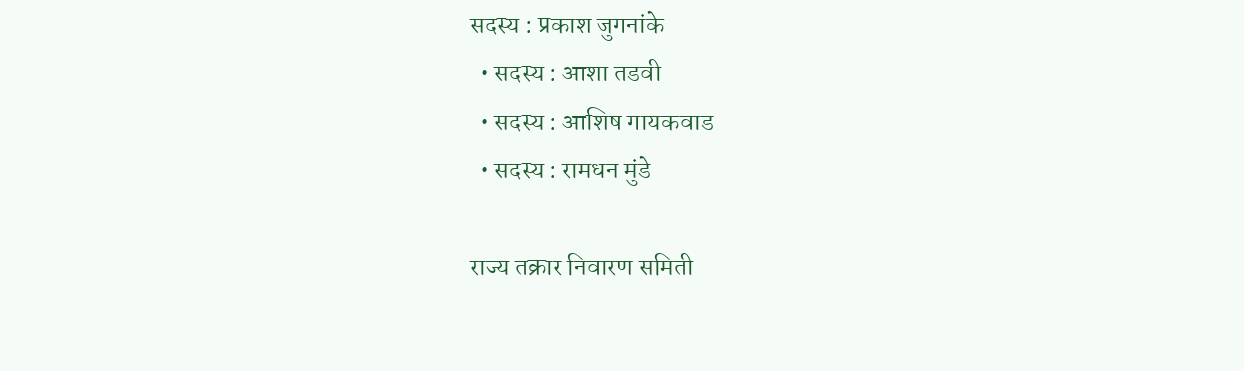सदस्य : प्रकाश जुगनांके
  • सदस्य : आशा तडवी
  • सदस्य : आशिष गायकवाड
  • सदस्य : रामधन मुंडे

राज्य तक्रार निवारण समिती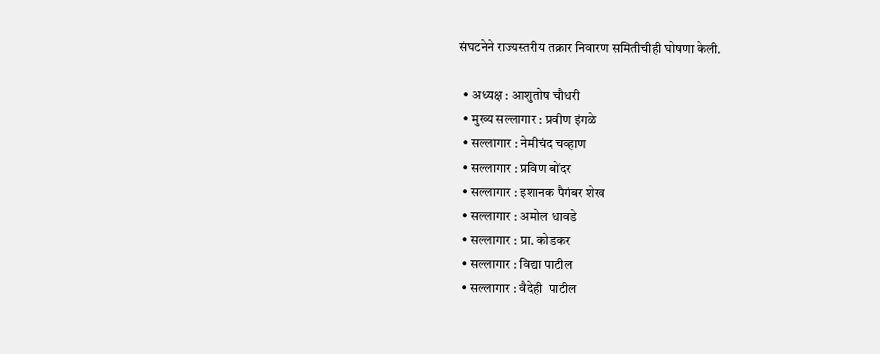संघटनेने राज्यस्तरीय तक्रार निवारण समितीचीही घोषणा केली.

  • अध्यक्ष : आशुतोष चौधरी
  • मुख्य सल्लागार : प्रवीण इंगळे
  • सल्लागार : नेमीचंद चव्हाण
  • सल्लागार : प्रविण बोंदर
  • सल्लागार : इशानक पैगंबर शेख
  • सल्लागार : अमोल धावडे
  • सल्लागार : प्रा. कोडकर
  • सल्लागार : विद्या पाटील
  • सल्लागार : वैदेही  पाटील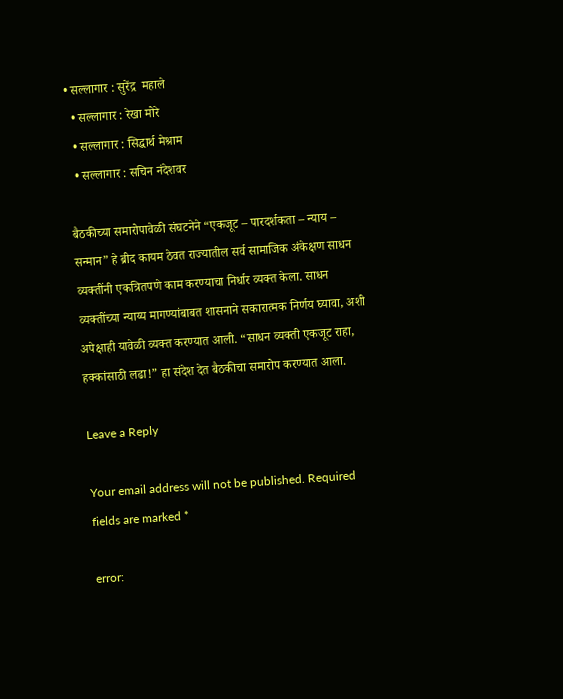• सल्लागार : सुरेंद्र  महाले
  • सल्लागार : रेखा मोरे
  • सल्लागार : सिद्धार्थ मेश्राम
  • सल्लागार : सचिन नंदेशवर

बैठकीच्या समारोपावेळी संघटनेने “एकजूट – पारदर्शकता – न्याय – सन्मान” हे ब्रीद कायम ठेवत राज्यातील सर्व सामाजिक अंकेक्षण साधन व्यक्तींनी एकत्रितपणे काम करण्याचा निर्धार व्यक्त केला. साधन व्यक्तींच्या न्याय्य मागण्यांबाबत शासनाने सकारात्मक निर्णय घ्यावा, अशी अपेक्षाही यावेळी व्यक्त करण्यात आली. “साधन व्यक्ती एकजूट राहा, हक्कांसाठी लढा!” हा संदेश देत बैठकीचा समारोप करण्यात आला.

Leave a Reply

Your email address will not be published. Required fields are marked *

error: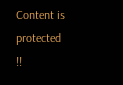Content is protected !!